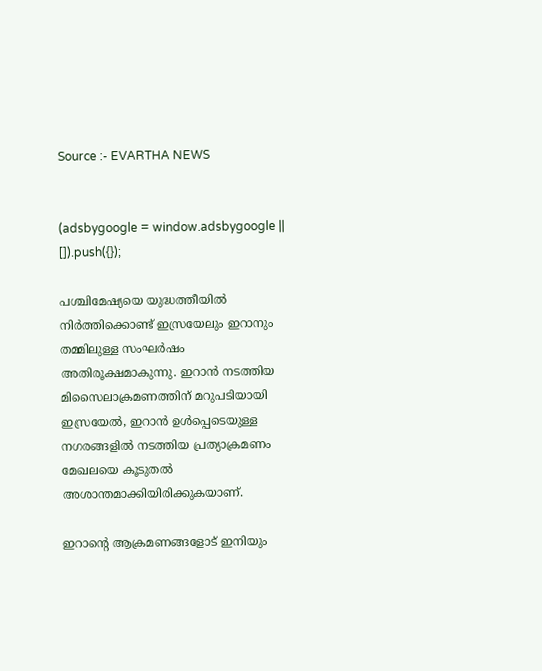Source :- EVARTHA NEWS


(adsbygoogle = window.adsbygoogle || []).push({});

പശ്ചിമേഷ്യയെ യുദ്ധത്തീയിൽ നിർത്തിക്കൊണ്ട് ഇസ്രയേലും ഇറാനും തമ്മിലുള്ള സംഘർഷം അതിരൂക്ഷമാകുന്നു. ഇറാൻ നടത്തിയ മിസൈലാക്രമണത്തിന് മറുപടിയായി ഇസ്രയേൽ, ഇറാൻ ഉൾപ്പെടെയുള്ള നഗരങ്ങളിൽ നടത്തിയ പ്രത്യാക്രമണം മേഖലയെ കൂടുതൽ അശാന്തമാക്കിയിരിക്കുകയാണ്.

ഇറാന്റെ ആക്രമണങ്ങളോട് ഇനിയും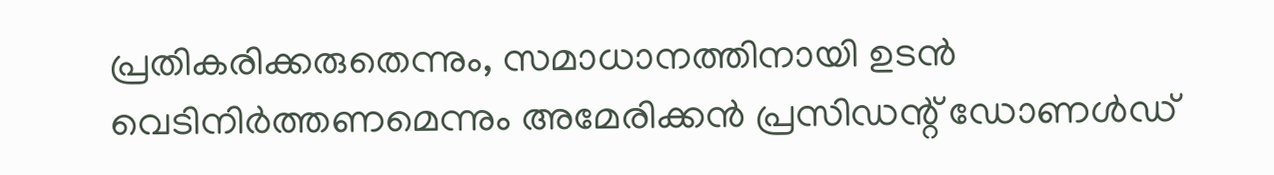പ്രതികരിക്കരുതെന്നും, സമാധാനത്തിനായി ഉടൻ വെടിനിർത്തണമെന്നും അമേരിക്കൻ പ്രസിഡന്റ് ഡോണൾഡ്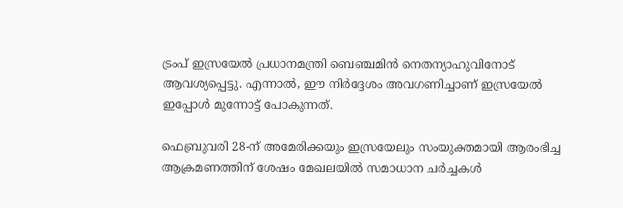ട്രംപ് ഇസ്രയേൽ പ്രധാനമന്ത്രി ബെഞ്ചമിൻ നെതന്യാഹുവിനോട് ആവശ്യപ്പെട്ടു. എന്നാൽ, ഈ നിർദ്ദേശം അവഗണിച്ചാണ് ഇസ്രയേൽ ഇപ്പോൾ മുന്നോട്ട് പോകുന്നത്.

ഫെബ്രുവരി 28-ന് അമേരിക്കയും ഇസ്രയേലും സംയുക്തമായി ആരംഭിച്ച ആക്രമണത്തിന് ശേഷം മേഖലയിൽ സമാധാന ചർച്ചകൾ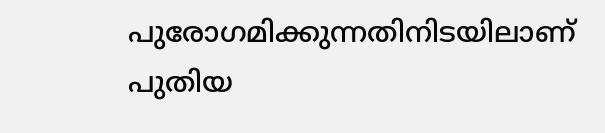പുരോഗമിക്കുന്നതിനിടയിലാണ് പുതിയ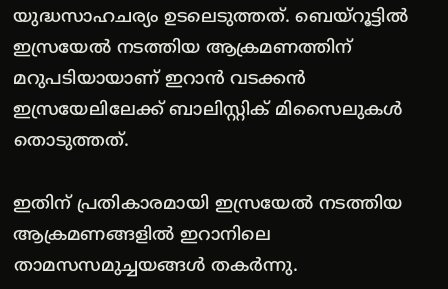യുദ്ധസാഹചര്യം ഉടലെടുത്തത്. ബെയ്‌റൂട്ടിൽ ഇസ്രയേൽ നടത്തിയ ആക്രമണത്തിന് മറുപടിയായാണ് ഇറാൻ വടക്കൻ ഇസ്രയേലിലേക്ക് ബാലിസ്റ്റിക് മിസൈലുകൾ തൊടുത്തത്.

ഇതിന് പ്രതികാരമായി ഇസ്രയേൽ നടത്തിയ ആക്രമണങ്ങളിൽ ഇറാനിലെ താമസസമുച്ചയങ്ങൾ തകർന്നു.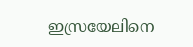ഇസ്രയേലിനെ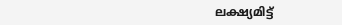ലക്ഷ്യമിട്ട്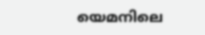യെമനിലെ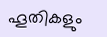ഹൂതികളും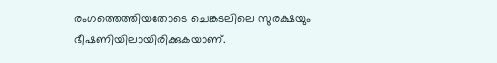രംഗത്തെത്തിയതോടെ ചെങ്കടലിലെ സുരക്ഷയും ഭീഷണിയിലായിരിക്കുകയാണ്.